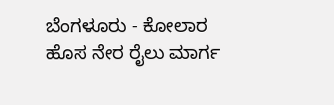ಬೆಂಗಳೂರು - ಕೋಲಾರ ಹೊಸ ನೇರ ರೈಲು ಮಾರ್ಗ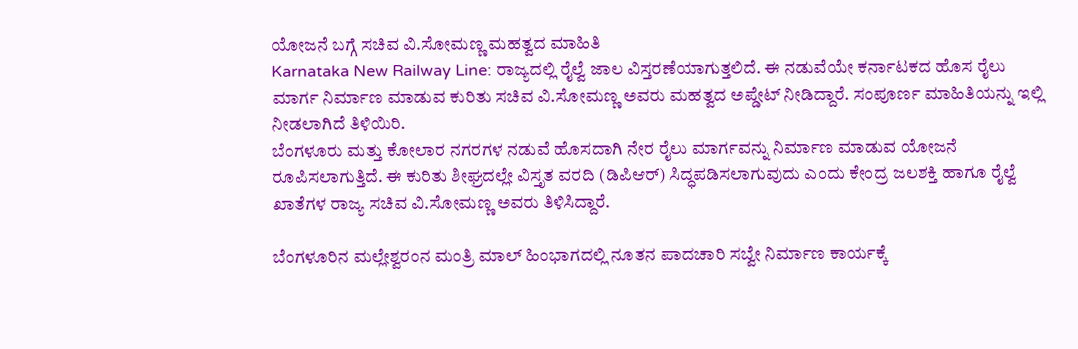ಯೋಜನೆ ಬಗ್ಗೆ ಸಚಿವ ವಿ.ಸೋಮಣ್ಣ ಮಹತ್ವದ ಮಾಹಿತಿ
Karnataka New Railway Line: ರಾಜ್ಯದಲ್ಲಿ ರೈಲ್ವೆ ಜಾಲ ವಿಸ್ತರಣೆಯಾಗುತ್ತಲಿದೆ. ಈ ನಡುವೆಯೇ ಕರ್ನಾಟಕದ ಹೊಸ ರೈಲು ಮಾರ್ಗ ನಿರ್ಮಾಣ ಮಾಡುವ ಕುರಿತು ಸಚಿವ ವಿ.ಸೋಮಣ್ಣ ಅವರು ಮಹತ್ವದ ಅಪ್ಡೇಟ್ ನೀಡಿದ್ದಾರೆ. ಸಂಪೂರ್ಣ ಮಾಹಿತಿಯನ್ನು ಇಲ್ಲಿ ನೀಡಲಾಗಿದೆ ತಿಳಿಯಿರಿ.
ಬೆಂಗಳೂರು ಮತ್ತು ಕೋಲಾರ ನಗರಗಳ ನಡುವೆ ಹೊಸದಾಗಿ ನೇರ ರೈಲು ಮಾರ್ಗವನ್ನು ನಿರ್ಮಾಣ ಮಾಡುವ ಯೋಜನೆ ರೂಪಿಸಲಾಗುತ್ತಿದೆ. ಈ ಕುರಿತು ಶೀಘ್ರದಲ್ಲೇ ವಿಸ್ತೃತ ವರದಿ (ಡಿಪಿಆರ್) ಸಿದ್ಧಪಡಿಸಲಾಗುವುದು ಎಂದು ಕೇಂದ್ರ ಜಲಶಕ್ತಿ ಹಾಗೂ ರೈಲ್ವೆ ಖಾತೆಗಳ ರಾಜ್ಯ ಸಚಿವ ವಿ.ಸೋಮಣ್ಣ ಅವರು ತಿಳಿಸಿದ್ದಾರೆ.

ಬೆಂಗಳೂರಿನ ಮಲ್ಲೇಶ್ವರಂನ ಮಂತ್ರಿ ಮಾಲ್ ಹಿಂಭಾಗದಲ್ಲಿ ನೂತನ ಪಾದಚಾರಿ ಸಬ್ವೇ ನಿರ್ಮಾಣ ಕಾರ್ಯಕ್ಕೆ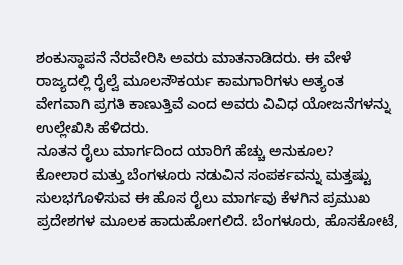ಶಂಕುಸ್ಥಾಪನೆ ನೆರವೇರಿಸಿ ಅವರು ಮಾತನಾಡಿದರು. ಈ ವೇಳೆ ರಾಜ್ಯದಲ್ಲಿ ರೈಲ್ವೆ ಮೂಲಸೌಕರ್ಯ ಕಾಮಗಾರಿಗಳು ಅತ್ಯಂತ ವೇಗವಾಗಿ ಪ್ರಗತಿ ಕಾಣುತ್ತಿವೆ ಎಂದ ಅವರು ವಿವಿಧ ಯೋಜನೆಗಳನ್ನು ಉಲ್ಲೇಖಿಸಿ ಹೆಳಿದರು.
ನೂತನ ರೈಲು ಮಾರ್ಗದಿಂದ ಯಾರಿಗೆ ಹೆಚ್ಚು ಅನುಕೂಲ?
ಕೋಲಾರ ಮತ್ತು ಬೆಂಗಳೂರು ನಡುವಿನ ಸಂಪರ್ಕವನ್ನು ಮತ್ತಷ್ಟು ಸುಲಭಗೊಳಿಸುವ ಈ ಹೊಸ ರೈಲು ಮಾರ್ಗವು ಕೆಳಗಿನ ಪ್ರಮುಖ ಪ್ರದೇಶಗಳ ಮೂಲಕ ಹಾದುಹೋಗಲಿದೆ. ಬೆಂಗಳೂರು, ಹೊಸಕೋಟೆ,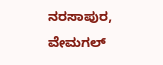ನರಸಾಪುರ, ವೇಮಗಲ್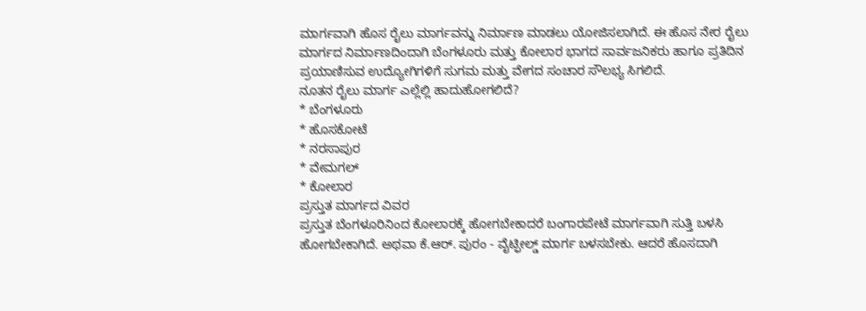ಮಾರ್ಗವಾಗಿ ಹೊಸ ರೈಲು ಮಾರ್ಗವನ್ನು ನಿರ್ಮಾಣ ಮಾಡಲು ಯೋಜಿಸಲಾಗಿದೆ. ಈ ಹೊಸ ನೇರ ರೈಲು ಮಾರ್ಗದ ನಿರ್ಮಾಣದಿಂದಾಗಿ ಬೆಂಗಳೂರು ಮತ್ತು ಕೋಲಾರ ಭಾಗದ ಸಾರ್ವಜನಿಕರು ಹಾಗೂ ಪ್ರತಿದಿನ ಪ್ರಯಾಣಿಸುವ ಉದ್ಯೋಗಿಗಳಿಗೆ ಸುಗಮ ಮತ್ತು ವೇಗದ ಸಂಚಾರ ಸೌಲಭ್ಯ ಸಿಗಲಿದೆ.
ನೂತನ ರೈಲು ಮಾರ್ಗ ಎಲ್ಲೆಲ್ಲಿ ಹಾದುಹೋಗಲಿದೆ?
* ಬೆಂಗಳೂರು
* ಹೊಸಕೋಟೆ
* ನರಸಾಪುರ
* ವೇಮಗಲ್
* ಕೋಲಾರ
ಪ್ರಸ್ತುತ ಮಾರ್ಗದ ವಿವರ
ಪ್ರಸ್ತುತ ಬೆಂಗಳೂರಿನಿಂದ ಕೋಲಾರಕ್ಕೆ ಹೋಗಬೇಕಾದರೆ ಬಂಗಾರಪೇಟೆ ಮಾರ್ಗವಾಗಿ ಸುತ್ತಿ ಬಳಸಿ ಹೋಗಬೇಕಾಗಿದೆ. ಅಥವಾ ಕೆ.ಆರ್. ಪುರಂ - ವೈಟ್ಫೀಲ್ಡ್ ಮಾರ್ಗ ಬಳಸಬೇಕು. ಆದರೆ ಹೊಸದಾಗಿ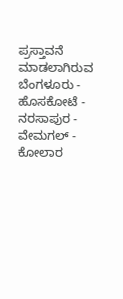ಪ್ರಸ್ತಾವನೆ ಮಾಡಲಾಗಿರುವ ಬೆಂಗಳೂರು - ಹೊಸಕೋಟೆ - ನರಸಾಪುರ - ವೇಮಗಲ್ - ಕೋಲಾರ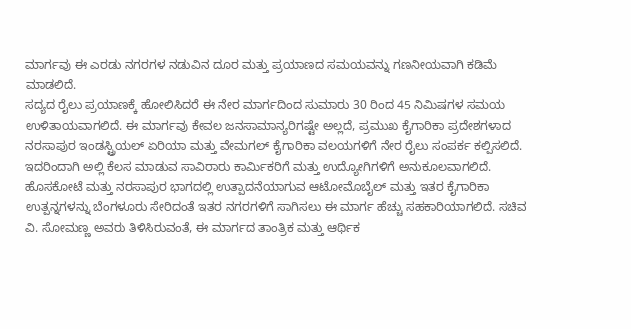ಮಾರ್ಗವು ಈ ಎರಡು ನಗರಗಳ ನಡುವಿನ ದೂರ ಮತ್ತು ಪ್ರಯಾಣದ ಸಮಯವನ್ನು ಗಣನೀಯವಾಗಿ ಕಡಿಮೆ ಮಾಡಲಿದೆ.
ಸದ್ಯದ ರೈಲು ಪ್ರಯಾಣಕ್ಕೆ ಹೋಲಿಸಿದರೆ ಈ ನೇರ ಮಾರ್ಗದಿಂದ ಸುಮಾರು 30 ರಿಂದ 45 ನಿಮಿಷಗಳ ಸಮಯ ಉಳಿತಾಯವಾಗಲಿದೆ. ಈ ಮಾರ್ಗವು ಕೇವಲ ಜನಸಾಮಾನ್ಯರಿಗಷ್ಟೇ ಅಲ್ಲದೆ, ಪ್ರಮುಖ ಕೈಗಾರಿಕಾ ಪ್ರದೇಶಗಳಾದ ನರಸಾಪುರ ಇಂಡಸ್ಟ್ರಿಯಲ್ ಏರಿಯಾ ಮತ್ತು ವೇಮಗಲ್ ಕೈಗಾರಿಕಾ ವಲಯಗಳಿಗೆ ನೇರ ರೈಲು ಸಂಪರ್ಕ ಕಲ್ಪಿಸಲಿದೆ. ಇದರಿಂದಾಗಿ ಅಲ್ಲಿ ಕೆಲಸ ಮಾಡುವ ಸಾವಿರಾರು ಕಾರ್ಮಿಕರಿಗೆ ಮತ್ತು ಉದ್ಯೋಗಿಗಳಿಗೆ ಅನುಕೂಲವಾಗಲಿದೆ.
ಹೊಸಕೋಟೆ ಮತ್ತು ನರಸಾಪುರ ಭಾಗದಲ್ಲಿ ಉತ್ಪಾದನೆಯಾಗುವ ಆಟೋಮೊಬೈಲ್ ಮತ್ತು ಇತರ ಕೈಗಾರಿಕಾ ಉತ್ಪನ್ನಗಳನ್ನು ಬೆಂಗಳೂರು ಸೇರಿದಂತೆ ಇತರ ನಗರಗಳಿಗೆ ಸಾಗಿಸಲು ಈ ಮಾರ್ಗ ಹೆಚ್ಚು ಸಹಕಾರಿಯಾಗಲಿದೆ. ಸಚಿವ ವಿ. ಸೋಮಣ್ಣ ಅವರು ತಿಳಿಸಿರುವಂತೆ, ಈ ಮಾರ್ಗದ ತಾಂತ್ರಿಕ ಮತ್ತು ಆರ್ಥಿಕ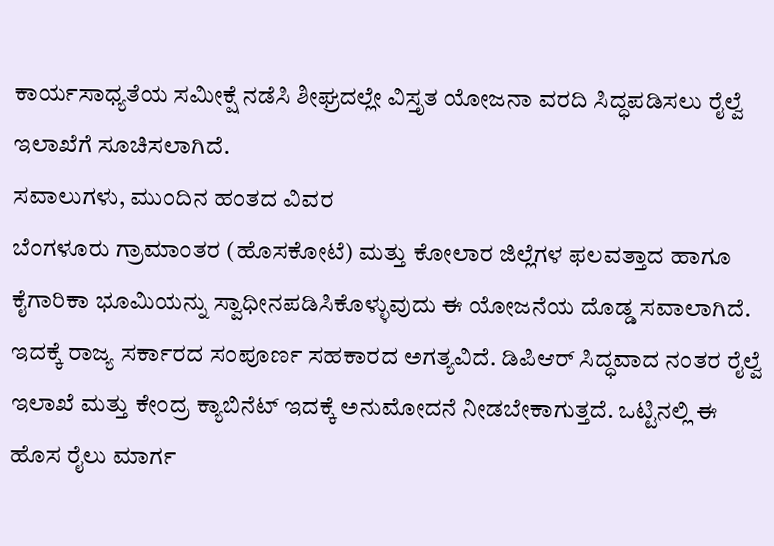ಕಾರ್ಯಸಾಧ್ಯತೆಯ ಸಮೀಕ್ಷೆ ನಡೆಸಿ ಶೀಘ್ರದಲ್ಲೇ ವಿಸ್ತೃತ ಯೋಜನಾ ವರದಿ ಸಿದ್ಧಪಡಿಸಲು ರೈಲ್ವೆ ಇಲಾಖೆಗೆ ಸೂಚಿಸಲಾಗಿದೆ.
ಸವಾಲುಗಳು, ಮುಂದಿನ ಹಂತದ ವಿವರ
ಬೆಂಗಳೂರು ಗ್ರಾಮಾಂತರ (ಹೊಸಕೋಟೆ) ಮತ್ತು ಕೋಲಾರ ಜಿಲ್ಲೆಗಳ ಫಲವತ್ತಾದ ಹಾಗೂ ಕೈಗಾರಿಕಾ ಭೂಮಿಯನ್ನು ಸ್ವಾಧೀನಪಡಿಸಿಕೊಳ್ಳುವುದು ಈ ಯೋಜನೆಯ ದೊಡ್ಡ ಸವಾಲಾಗಿದೆ. ಇದಕ್ಕೆ ರಾಜ್ಯ ಸರ್ಕಾರದ ಸಂಪೂರ್ಣ ಸಹಕಾರದ ಅಗತ್ಯವಿದೆ. ಡಿಪಿಆರ್ ಸಿದ್ಧವಾದ ನಂತರ ರೈಲ್ವೆ ಇಲಾಖೆ ಮತ್ತು ಕೇಂದ್ರ ಕ್ಯಾಬಿನೆಟ್ ಇದಕ್ಕೆ ಅನುಮೋದನೆ ನೀಡಬೇಕಾಗುತ್ತದೆ. ಒಟ್ಟಿನಲ್ಲಿ ಈ ಹೊಸ ರೈಲು ಮಾರ್ಗ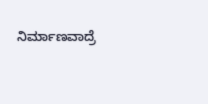ನಿರ್ಮಾಣವಾದ್ರೆ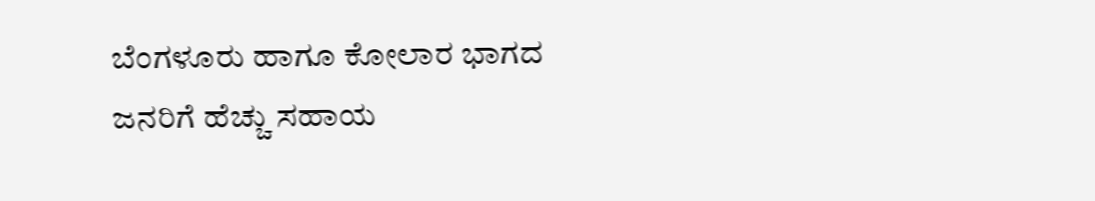ಬೆಂಗಳೂರು ಹಾಗೂ ಕೋಲಾರ ಭಾಗದ ಜನರಿಗೆ ಹೆಚ್ಚು ಸಹಾಯ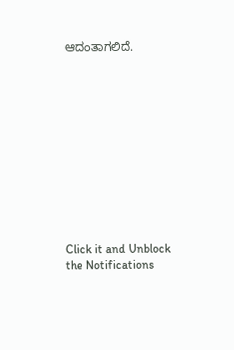ಆದಂತಾಗಲಿದೆ.












Click it and Unblock the Notifications